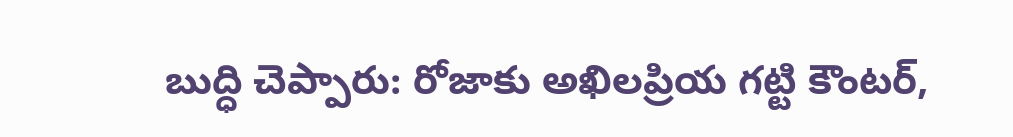బుద్ధి చెప్పారు: రోజాకు అఖిలప్రియ గట్టి కౌంటర్,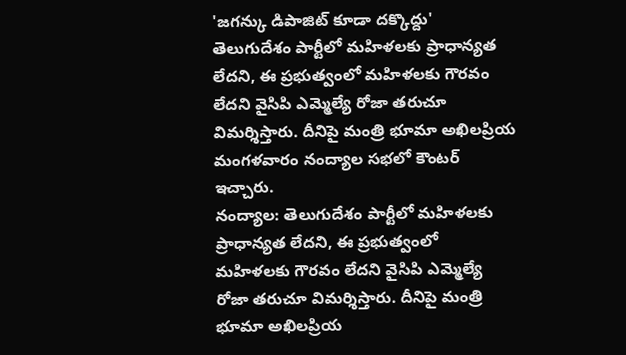'జగన్కు డిపాజిట్ కూడా దక్కొద్దు'
తెలుగుదేశం పార్టీలో మహిళలకు ప్రాధాన్యత లేదని, ఈ ప్రభుత్వంలో మహిళలకు గౌరవం లేదని వైసిపి ఎమ్మెల్యే రోజా తరుచూ విమర్శిస్తారు. దీనిపై మంత్రి భూమా అఖిలప్రియ మంగళవారం నంద్యాల సభలో కౌంటర్ ఇచ్చారు.
నంద్యాల: తెలుగుదేశం పార్టీలో మహిళలకు ప్రాధాన్యత లేదని, ఈ ప్రభుత్వంలో మహిళలకు గౌరవం లేదని వైసిపి ఎమ్మెల్యే రోజా తరుచూ విమర్శిస్తారు. దీనిపై మంత్రి భూమా అఖిలప్రియ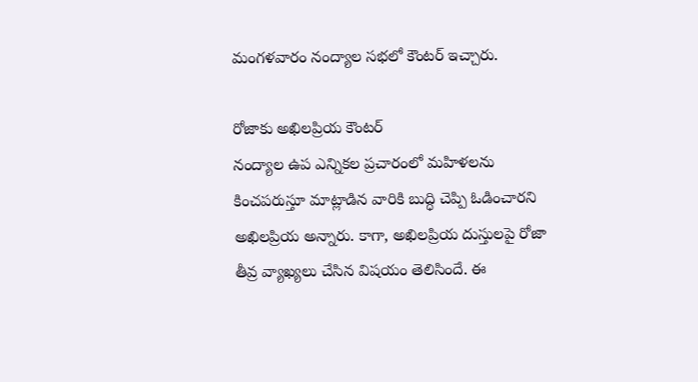మంగళవారం నంద్యాల సభలో కౌంటర్ ఇచ్చారు.

రోజాకు అఖిలప్రియ కౌంటర్
నంద్యాల ఉప ఎన్నికల ప్రచారంలో మహిళలను కించపరుస్తూ మాట్లాడిన వారికి బుద్ధి చెప్పి ఓడించారని అఖిలప్రియ అన్నారు. కాగా, అఖిలప్రియ దుస్తులపై రోజా తీవ్ర వ్యాఖ్యలు చేసిన విషయం తెలిసిందే. ఈ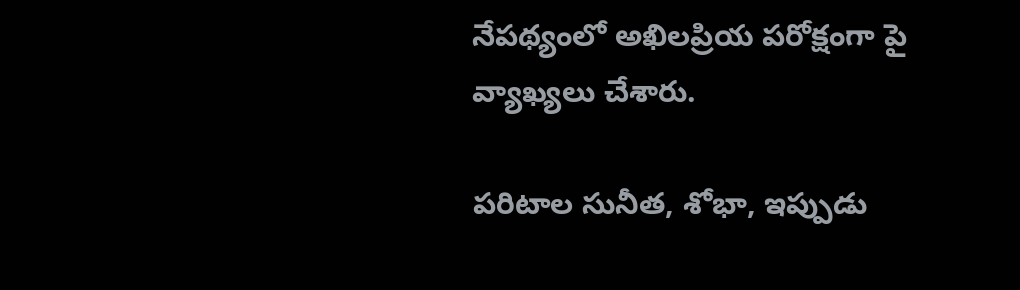నేపథ్యంలో అఖిలప్రియ పరోక్షంగా పై వ్యాఖ్యలు చేశారు.

పరిటాల సునీత, శోభా, ఇప్పుడు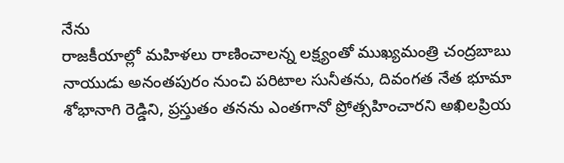నేను
రాజకీయాల్లో మహిళలు రాణించాలన్న లక్ష్యంతో ముఖ్యమంత్రి చంద్రబాబు నాయుడు అనంతపురం నుంచి పరిటాల సునీతను, దివంగత నేత భూమా శోభానాగి రెడ్డిని, ప్రస్తుతం తనను ఎంతగానో ప్రోత్సహించారని అఖిలప్రియ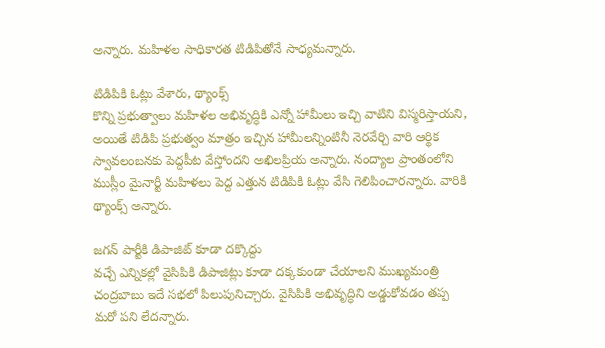అన్నారు. మహిళల సాధికారత టిడిపితోనే సాధ్యమన్నారు.

టిడిపికి ఓట్లు వేశారు, థ్యాంక్స్
కొన్ని ప్రభుత్వాలు మహిళల అభివృద్ధికి ఎన్నో హామీలు ఇచ్చి వాటిని విస్మరిస్తాయని, అయితే టిడిపి ప్రభుత్వం మాత్రం ఇచ్చిన హామీలన్నింటినీ నెరవేర్చి వారి ఆర్థిక స్వావలంబనకు పెద్దపీట వేస్తోందని అఖిలప్రియ అన్నారు. నంద్యాల ప్రాంతంలోని ముస్లీం మైనార్టీ మహిళలు పెద్ద ఎత్తున టిడిపికి ఓట్లు వేసి గెలిపించారన్నారు. వారికి థ్యాంక్స్ అన్నారు.

జగన్ పార్టీకి డిపాజిట్ కూడా దక్కొద్దు
వచ్చే ఎన్నికల్లో వైసిపికి డిపాజిట్లు కూడా దక్కకుండా చేయాలని ముఖ్యమంత్రి చంద్రబాబు ఇదే సభలో పిలుపునిచ్చారు. వైసిపికి అభివృద్ధిని అడ్డుకోవడం తప్ప మరో పని లేదన్నారు.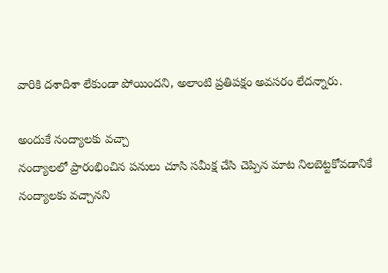వారికి దశాదిశా లేకుండా పోయిందని, అలాంటి ప్రతిపక్షం అవసరం లేదన్నారు.

అందుకే నంద్యాలకు వచ్చా
నంద్యాలలో ప్రారంభించిన పనులు చూసి సమీక్ష చేసి చెప్పిన మాట నిలబెట్టకోవడానికే నంద్యాలకు వచ్చానని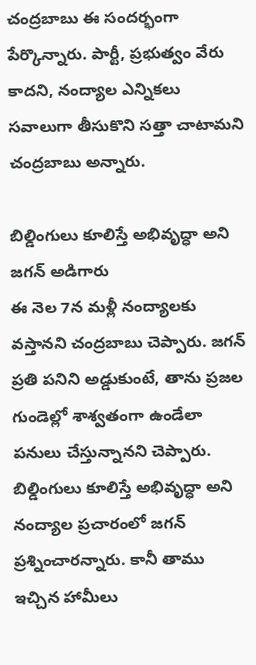చంద్రబాబు ఈ సందర్భంగా పేర్కొన్నారు. పార్టీ, ప్రభుత్వం వేరు కాదని, నంద్యాల ఎన్నికలు సవాలుగా తీసుకొని సత్తా చాటామని చంద్రబాబు అన్నారు.

బిల్డింగులు కూలిస్తే అభివృద్ధా అని జగన్ అడిగారు
ఈ నెల 7న మళ్లీ నంద్యాలకు వస్తానని చంద్రబాబు చెప్పారు. జగన్ ప్రతి పనిని అడ్డుకుంటే, తాను ప్రజల గుండెల్లో శాశ్వతంగా ఉండేలా పనులు చేస్తున్నానని చెప్పారు. బిల్డింగులు కూలిస్తే అభివృద్ధా అని నంద్యాల ప్రచారంలో జగన్ ప్రశ్నించారన్నారు. కానీ తాము ఇచ్చిన హామీలు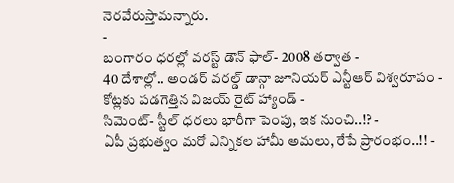నెరవేరుస్తామన్నారు.
-
బంగారం ధరల్లో వరస్ట్ డౌన్ ఫాల్- 2008 తర్వాత -
40 దేశాల్లో.. అండర్ వరల్డ్ డాన్గా జూనియర్ ఎన్టీఆర్ విశ్వరూపం -
కోట్లకు పడగెత్తిన విజయ్ రైట్ హ్యాండ్ -
సిమెంట్- స్టీల్ ధరలు భారీగా పెంపు, ఇక నుంచి..!? -
ఏపీ ప్రభుత్వం మరో ఎన్నికల హామీ అమలు, రేపే ప్రారంభం..!! -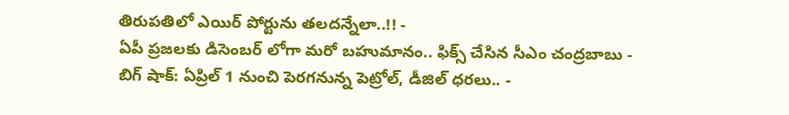తిరుపతిలో ఎయిర్ పోర్టును తలదన్నేలా..!! -
ఏపీ ప్రజలకు డిసెంబర్ లోగా మరో బహుమానం.. ఫిక్స్ చేసిన సీఎం చంద్రబాబు -
బిగ్ షాక్: ఏప్రిల్ 1 నుంచి పెరగనున్న పెట్రోల్, డీజిల్ ధరలు.. -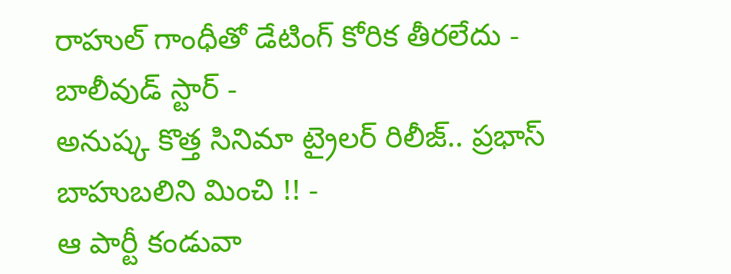రాహుల్ గాంధీతో డేటింగ్ కోరిక తీరలేదు - బాలీవుడ్ స్టార్ -
అనుష్క కొత్త సినిమా ట్రైలర్ రిలీజ్.. ప్రభాస్ బాహుబలిని మించి !! -
ఆ పార్టీ కండువా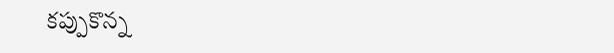కప్పుకొన్న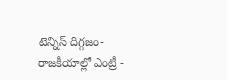టెన్నిస్ దిగ్గజం- రాజకీయాల్లో ఎంట్రీ -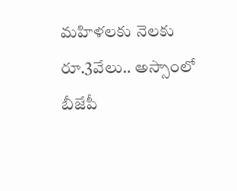మహిళలకు నెలకు రూ.3వేలు.. అస్సాంలో బీజేపీ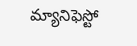మ్యానిఫెస్టో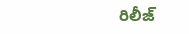రిలీజ్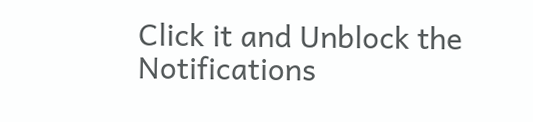Click it and Unblock the Notifications